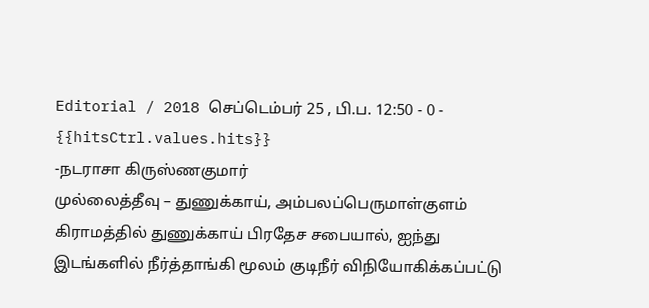Editorial / 2018 செப்டெம்பர் 25 , பி.ப. 12:50 - 0 - {{hitsCtrl.values.hits}}
-நடராசா கிருஸ்ணகுமார்
முல்லைத்தீவு – துணுக்காய், அம்பலப்பெருமாள்குளம் கிராமத்தில் துணுக்காய் பிரதேச சபையால், ஐந்து இடங்களில் நீர்த்தாங்கி மூலம் குடிநீர் விநியோகிக்கப்பட்டு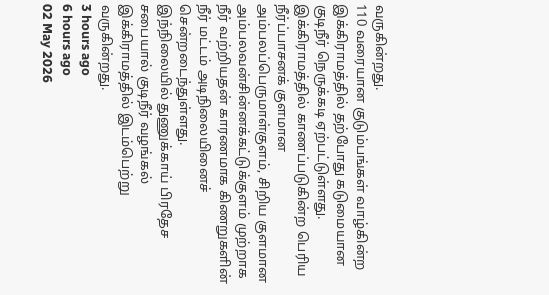வருகின்றது.
110 வரையான குடும்பங்கள் வாழ்கின்ற இக்கிராமத்தில் தற்போது கடுமையான குடிநீர் நெருக்கடி ஏற்பட்டுள்ளது.
இக்கிராமத்தில் காணப்படுகின்ற பெரிய நீர்ப்பாசனக் குளமான அம்பலப்பெருமாள்குளம், சிறிய குளமான அம்பலவன்சின்னக்கட்டுக்குளம் முற்றாக நீர் வற்றியதன் காரணமாக கிணறுகளின் நீர் மட்டம் அடிநிலையினைச் சென்றடைந்துள்ளது.
இந்நிலையில் துணுக்காய் பிரதேச சபையால் குடிநீர் வழங்கல் இக்கிராமத்தில் இடம்பெற்று வருகின்றது.
3 hours ago
6 hours ago
02 May 2026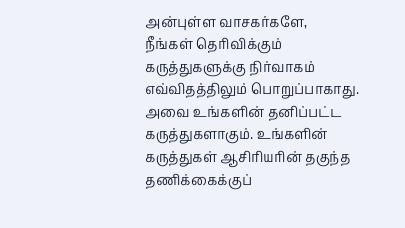அன்புள்ள வாசகர்களே,
நீங்கள் தெரிவிக்கும் கருத்துகளுக்கு நிர்வாகம் எவ்விதத்திலும் பொறுப்பாகாது. அவை உங்களின் தனிப்பட்ட கருத்துகளாகும். உங்களின் கருத்துகள் ஆசிரியரின் தகுந்த தணிக்கைக்குப்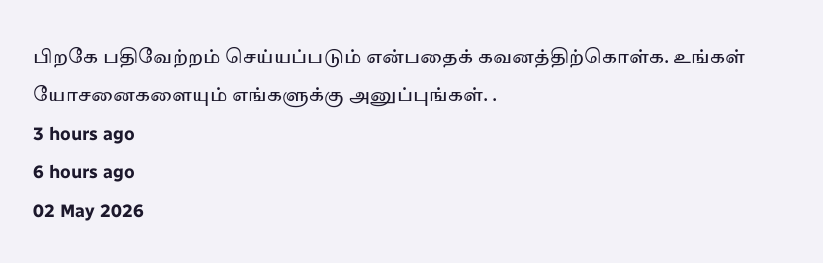பிறகே பதிவேற்றம் செய்யப்படும் என்பதைக் கவனத்திற்கொள்க. உங்கள் யோசனைகளையும் எங்களுக்கு அனுப்புங்கள். .
3 hours ago
6 hours ago
02 May 2026